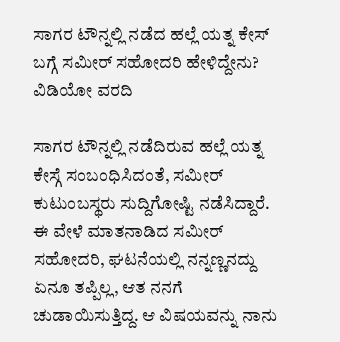ಸಾಗರ ಟೌನ್ನಲ್ಲಿ ನಡೆದ ಹಲ್ಲೆ ಯತ್ನ ಕೇಸ್ ಬಗ್ಗೆ ಸಮೀರ್ ಸಹೋದರಿ ಹೇಳಿದ್ದೇನು? ವಿಡಿಯೋ ವರದಿ

ಸಾಗರ ಟೌನ್ನಲ್ಲಿ ನಡೆದಿರುವ ಹಲ್ಲೆ ಯತ್ನ ಕೇಸ್ಗೆ ಸಂಬಂಧಿಸಿದಂತೆ, ಸಮೀರ್ ಕುಟುಂಬಸ್ಥರು ಸುದ್ದಿಗೋಷ್ಟಿ ನಡೆಸಿದ್ದಾರೆ. ಈ ವೇಳೆ ಮಾತನಾಡಿದ ಸಮೀರ್ ಸಹೋದರಿ, ಘಟನೆಯಲ್ಲಿ ನನ್ನಣ್ಣನದ್ದು ಏನೂ ತಪ್ಪಿಲ್ಲ, ಆತ ನನಗೆ ಚುಡಾಯಿಸುತ್ತಿದ್ದ. ಆ ವಿಷಯವನ್ನು ನಾನು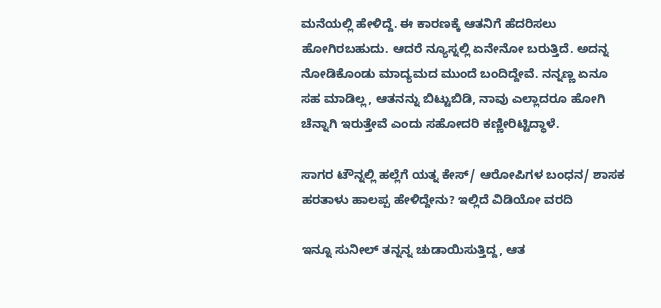ಮನೆಯಲ್ಲಿ ಹೇಳಿದ್ದೆ. ಈ ಕಾರಣಕ್ಕೆ ಆತನಿಗೆ ಹೆದರಿಸಲು ಹೋಗಿರಬಹುದು. ಆದರೆ ನ್ಯೂಸ್ನಲ್ಲಿ ಏನೇನೋ ಬರುತ್ತಿದೆ. ಅದನ್ನ ನೋಡಿಕೊಂಡು ಮಾದ್ಯಮದ ಮುಂದೆ ಬಂದಿದ್ದೇವೆ. ನನ್ನಣ್ಣ ಏನೂ ಸಹ ಮಾಡಿಲ್ಲ, ಆತನನ್ನು ಬಿಟ್ಟುಬಿಡಿ, ನಾವು ಎಲ್ಲಾದರೂ ಹೋಗಿ ಚೆನ್ನಾಗಿ ಇರುತ್ತೇವೆ ಎಂದು ಸಹೋದರಿ ಕಣ್ಣೀರಿಟ್ಟಿದ್ಧಾಳೆ.

ಸಾಗರ ಟೌನ್ನಲ್ಲಿ ಹಲ್ಲೆಗೆ ಯತ್ನ ಕೇಸ್/ ಆರೋಪಿಗಳ ಬಂಧನ/ ಶಾಸಕ ಹರತಾಳು ಹಾಲಪ್ಪ ಹೇಳಿದ್ದೇನು? ಇಲ್ಲಿದೆ ವಿಡಿಯೋ ವರದಿ

ಇನ್ನೂ ಸುನೀಲ್ ತನ್ನನ್ನ ಚುಡಾಯಿಸುತ್ತಿದ್ದ, ಆತ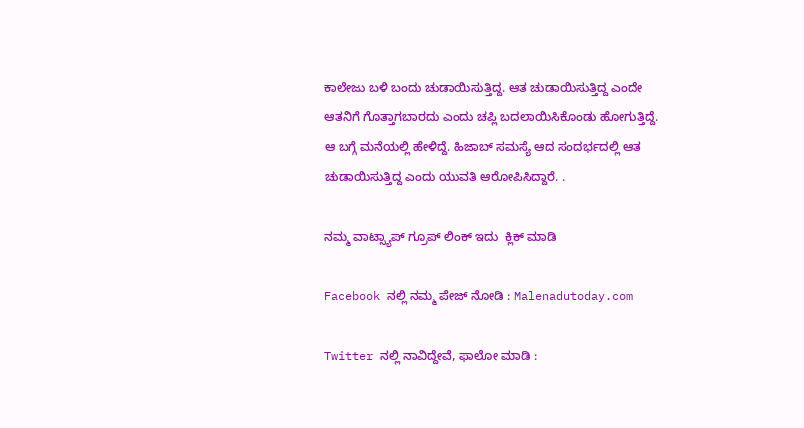ಕಾಲೇಜು ಬಳಿ ಬಂದು ಚುಡಾಯಿಸುತ್ತಿದ್ದ. ಆತ ಚುಡಾಯಿಸುತ್ತಿದ್ದ ಎಂದೇ ಆತನಿಗೆ ಗೊತ್ತಾಗಬಾರದು ಎಂದು ಚಪ್ಲಿ ಬದಲಾಯಿಸಿಕೊಂಡು ಹೋಗುತ್ತಿದ್ದೆ. ಆ ಬಗ್ಗೆ ಮನೆಯಲ್ಲಿ ಹೇಳಿದ್ದೆ. ಹಿಜಾಬ್ ಸಮಸ್ಯೆ ಆದ ಸಂದರ್ಭದಲ್ಲಿ ಆತ ಚುಡಾಯಿಸುತ್ತಿದ್ದ ಎಂದು ಯುವತಿ ಆರೋಪಿಸಿದ್ದಾರೆ. .

ನಮ್ಮ ವಾಟ್ಸ್ಯಾಪ್ ಗ್ರೂಪ್ ಲಿಂಕ್ ಇದು  ಕ್ಲಿಕ್ ಮಾಡಿ

Facebook ನಲ್ಲಿ ನಮ್ಮ ಪೇಜ್ ನೋಡಿ : Malenadutoday.com

Twitter ನಲ್ಲಿ ನಾವಿದ್ದೇವೆ, ಫಾಲೋ ಮಾಡಿ :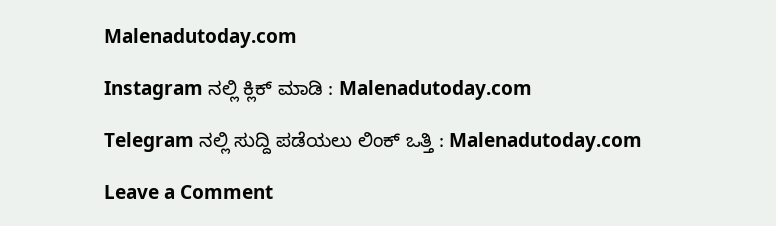Malenadutoday.com

Instagram ನಲ್ಲಿ ಕ್ಲಿಕ್ ಮಾಡಿ : Malenadutoday.com

Telegram ನಲ್ಲಿ ಸುದ್ದಿ ಪಡೆಯಲು ಲಿಂಕ್ ಒತ್ತಿ : Malenadutoday.com

Leave a Comment